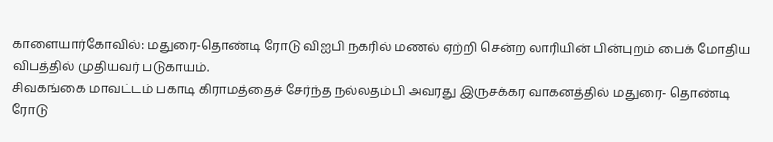காளையார்கோவில்: மதுரை-தொண்டி ரோடு விஐபி நகரில் மணல் ஏற்றி சென்ற லாரியின் பின்புறம் பைக் மோதிய விபத்தில் முதியவர் படுகாயம்.
சிவகங்கை மாவட்டம் பகாடி கிராமத்தைச் சேர்ந்த நல்லதம்பி அவரது இருசக்கர வாகனத்தில் மதுரை- தொண்டி ரோடு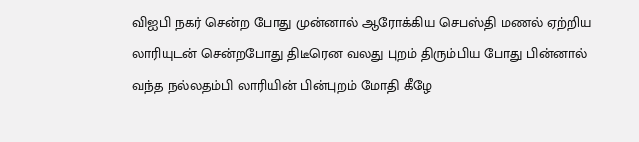விஐபி நகர் சென்ற போது முன்னால் ஆரோக்கிய செபஸ்தி மணல் ஏற்றிய லாரியுடன் சென்றபோது திடீரென வலது புறம் திரும்பிய போது பின்னால் வந்த நல்லதம்பி லாரியின் பின்புறம் மோதி கீழே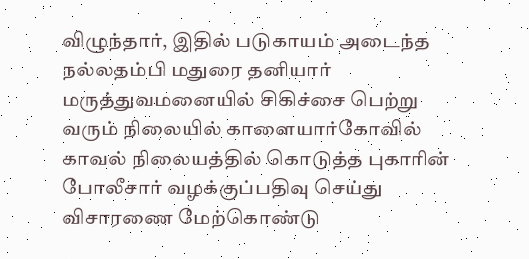விழுந்தார், இதில் படுகாயம் அடைந்த நல்லதம்பி மதுரை தனியார் மருத்துவமனையில் சிகிச்சை பெற்று வரும் நிலையில் காளையார்கோவில் காவல் நிலையத்தில் கொடுத்த புகாரின் போலீசார் வழக்குப்பதிவு செய்து விசாரணை மேற்கொண்டு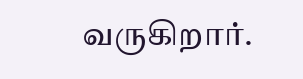வருகிறார்.